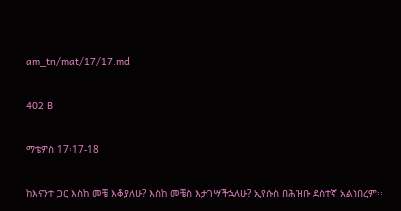am_tn/mat/17/17.md

402 B

ማቴዎስ 17፡17-18

ከእናንተ ጋር እስከ መቼ እቆያለሁ? እስከ መቼስ እታገሣችኋለሁ? ኢየሱስ በሕዝቡ ደስተኛ አልነበረም፡፡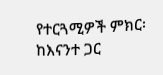የተርጓሚዎች ምክር፡ ከእናንተ ጋር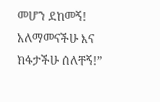መሆን ደከመኝ! አለማመናችሁ እና ክፋታችሁ ሰለቸኝ!”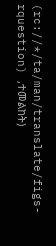(rc://*/ta/man/translate/figs-rquestion) ,ተመልከት)